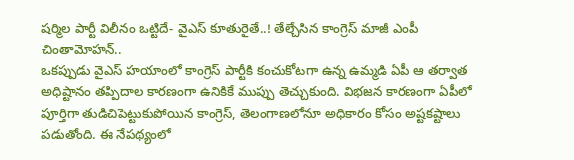షర్మిల పార్టీ విలీనం ఒట్టిదే- వైఎస్ కూతురైతే..! తేల్చేసిన కాంగ్రెస్ మాజీ ఎంపీ చింతామోహన్..
ఒకప్పుడు వైఎస్ హయాంలో కాంగ్రెస్ పార్టీకి కంచుకోటగా ఉన్న ఉమ్మడి ఏపీ ఆ తర్వాత అధిష్టానం తప్పిదాల కారణంగా ఉనికికే ముప్పు తెచ్చుకుంది. విభజన కారణంగా ఏపీలో పూర్తిగా తుడిచిపెట్టుకుపోయిన కాంగ్రెస్, తెలంగాణలోనూ అధికారం కోసం అష్టకష్టాలు పడుతోంది. ఈ నేపథ్యంలో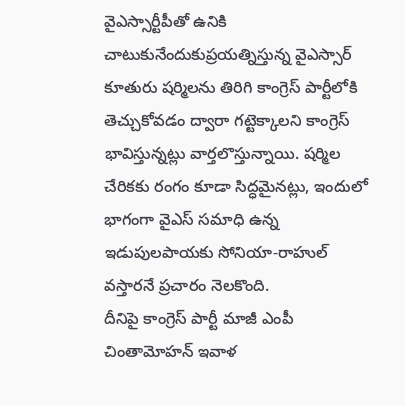వైఎస్సార్టీపీతో ఉనికి చాటుకునేందుకుప్రయత్నిస్తున్న వైఎస్సార్ కూతురు షర్మిలను తిరిగి కాంగ్రెస్ పార్టీలోకి తెచ్చుకోవడం ద్వారా గట్టెక్కాలని కాంగ్రెస్ భావిస్తున్నట్లు వార్తలొస్తున్నాయి. షర్మిల చేరికకు రంగం కూడా సిద్ధమైనట్లు, ఇందులో భాగంగా వైఎస్ సమాధి ఉన్న ఇడుపులపాయకు సోనియా-రాహుల్ వస్తారనే ప్రచారం నెలకొంది.
దీనిపై కాంగ్రెస్ పార్టీ మాజీ ఎంపీ చింతామోహన్ ఇవాళ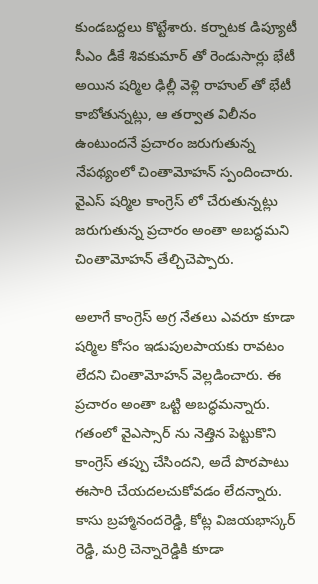కుండబద్దలు కొట్టేశారు. కర్నాటక డిప్యూటీ సీఎం డీకే శివకుమార్ తో రెండుసార్లు భేటీ అయిన షర్మిల ఢిల్లీ వెళ్లి రాహుల్ తో భేటీ కాబోతున్నట్లు, ఆ తర్వాత విలీనం ఉంటుందనే ప్రచారం జరుగుతున్న నేపథ్యంలో చింతామోహన్ స్పందించారు. వైఎస్ షర్మిల కాంగ్రెస్ లో చేరుతున్నట్లు జరుగుతున్న ప్రచారం అంతా అబద్ధమని చింతామోహన్ తేల్చిచెప్పారు.

అలాగే కాంగ్రెస్ అగ్ర నేతలు ఎవరూ కూడా షర్మిల కోసం ఇడుపులపాయకు రావటం లేదని చింతామోహన్ వెల్లడించారు. ఈ ప్రచారం అంతా ఒట్టి అబద్ధమన్నారు. గతంలో వైఎస్సార్ ను నెత్తిన పెట్టుకొని కాంగ్రెస్ తప్పు చేసిందని, అదే పొరపాటు ఈసారి చేయదలచుకోవడం లేదన్నారు. కాసు బ్రహ్మానందరెడ్డి, కోట్ల విజయభాస్కర్ రెడ్డి, మర్రి చెన్నారెడ్డికి కూడా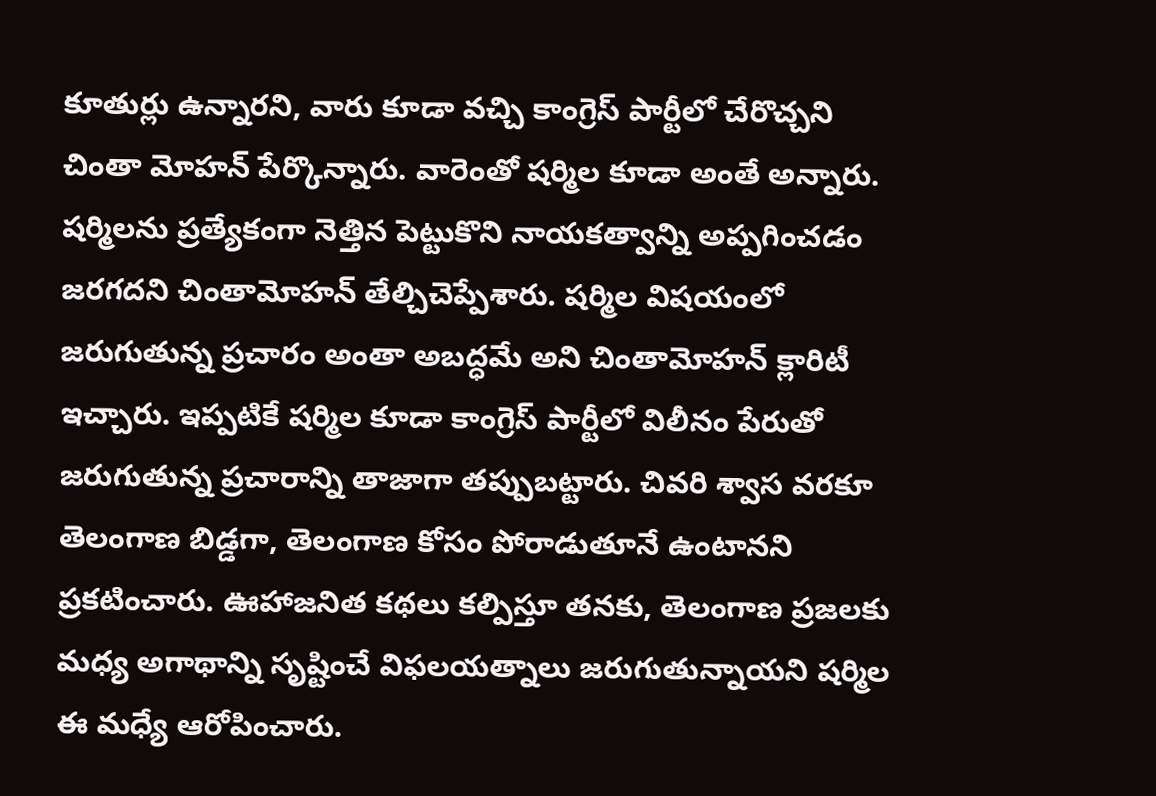కూతుర్లు ఉన్నారని, వారు కూడా వచ్చి కాంగ్రెస్ పార్టీలో చేరొచ్చని చింతా మోహన్ పేర్కొన్నారు. వారెంతో షర్మిల కూడా అంతే అన్నారు.
షర్మిలను ప్రత్యేకంగా నెత్తిన పెట్టుకొని నాయకత్వాన్ని అప్పగించడం జరగదని చింతామోహన్ తేల్చిచెప్పేశారు. షర్మిల విషయంలో జరుగుతున్న ప్రచారం అంతా అబద్ధమే అని చింతామోహన్ క్లారిటీ ఇచ్చారు. ఇప్పటికే షర్మిల కూడా కాంగ్రెస్ పార్టీలో విలీనం పేరుతో జరుగుతున్న ప్రచారాన్ని తాజాగా తప్పుబట్టారు. చివరి శ్వాస వరకూ తెలంగాణ బిడ్డగా, తెలంగాణ కోసం పోరాడుతూనే ఉంటానని ప్రకటించారు. ఊహాజనిత కథలు కల్పిస్తూ తనకు, తెలంగాణ ప్రజలకు మధ్య అగాథాన్ని సృష్టించే విఫలయత్నాలు జరుగుతున్నాయని షర్మిల ఈ మధ్యే ఆరోపించారు.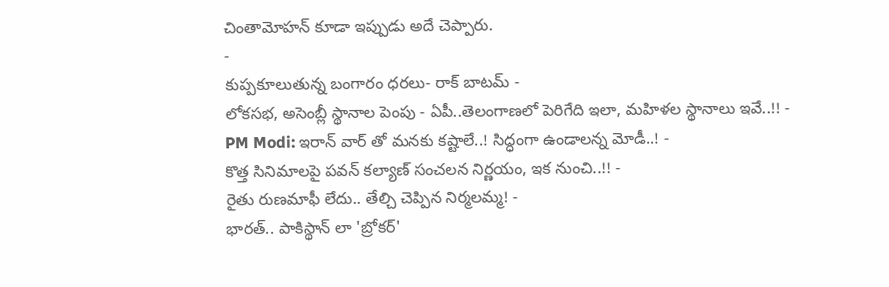చింతామోహన్ కూడా ఇప్పుడు అదే చెప్పారు.
-
కుప్పకూలుతున్న బంగారం ధరలు- రాక్ బాటమ్ -
లోకసభ, అసెంబ్లీ స్థానాల పెంపు - ఏపీ..తెలంగాణలో పెరిగేది ఇలా, మహిళల స్థానాలు ఇవే..!! -
PM Modi: ఇరాన్ వార్ తో మనకు కష్టాలే..! సిద్ధంగా ఉండాలన్న మోడీ..! -
కొత్త సినిమాలపై పవన్ కల్యాణ్ సంచలన నిర్ణయం, ఇక నుంచి..!! -
రైతు రుణమాఫీ లేదు.. తేల్చి చెప్పిన నిర్మలమ్మ! -
భారత్.. పాకిస్థాన్ లా 'బ్రోకర్'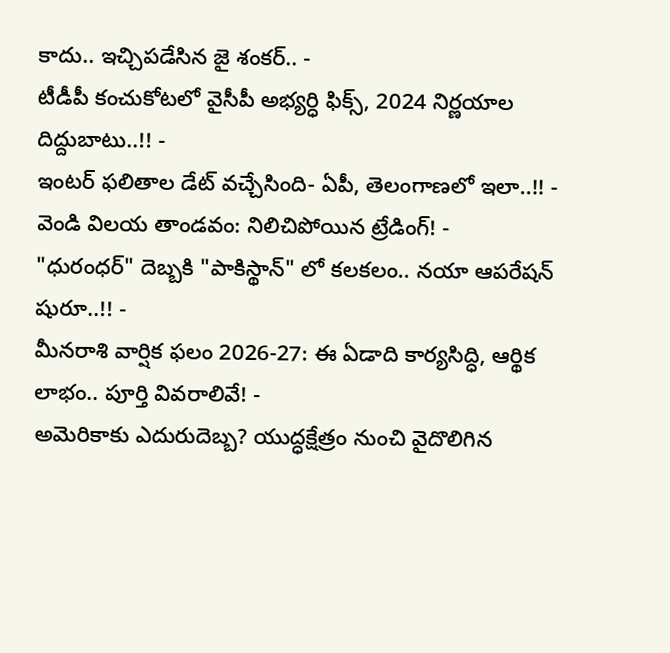కాదు.. ఇచ్చిపడేసిన జై శంకర్.. -
టీడీపీ కంచుకోటలో వైసీపీ అభ్యర్ధి ఫిక్స్, 2024 నిర్ణయాల దిద్దుబాటు..!! -
ఇంటర్ ఫలితాల డేట్ వచ్చేసింది- ఏపీ, తెలంగాణలో ఇలా..!! -
వెండి విలయ తాండవం: నిలిచిపోయిన ట్రేడింగ్! -
"ధురంధర్" దెబ్బకి "పాకిస్థాన్" లో కలకలం.. నయా ఆపరేషన్ షురూ..!! -
మీనరాశి వార్షిక ఫలం 2026-27: ఈ ఏడాది కార్యసిద్ధి, ఆర్థిక లాభం.. పూర్తి వివరాలివే! -
అమెరికాకు ఎదురుదెబ్బ? యుద్ధక్షేత్రం నుంచి వైదొలిగిన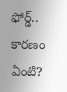ఫోర్డ్.. కారణం ఏంటి?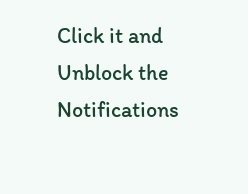Click it and Unblock the Notifications